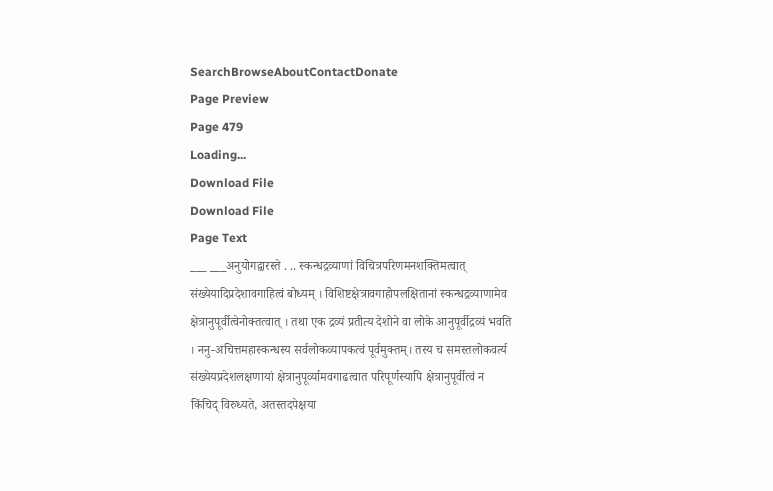SearchBrowseAboutContactDonate
Page Preview
Page 479
Loading...
Download File
Download File
Page Text
___ ___अनुयोगद्वारस्ते . .. स्कन्धद्रव्याणां विचित्रपरिणमनशक्तिमत्वात् संख्येयादिप्रदेशावगाहित्वं बोध्यम् । विशिष्टक्षेत्रावगाहोपलक्षितानां स्कन्धद्रव्याणामेव क्षेत्रानुपूर्वीत्वेनोक्तत्वात् । तथा एक द्रव्यं प्रतीत्य देशोने वा लोके आनुपूर्वीद्रव्यं भवति । ननु-अचित्तमहास्कन्धस्य सर्वलोकव्यापकत्वं पूर्वमुक्तम्। तस्य च समस्तलोकवर्त्य संख्येयप्रदेशलक्षणायां क्षेत्रानुपूर्व्यामवगाढत्वात परिपूर्णस्यापि क्षेत्रानुपूर्वीत्वं न किंचिद् विरुध्यते, अतस्तदपेक्षया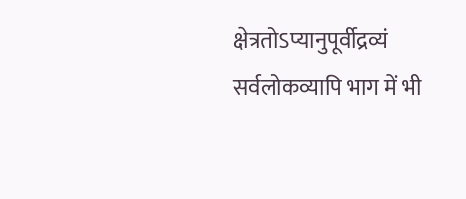क्षेत्रतोऽप्यानुपूर्वीद्रव्यं सर्वलोकव्यापि भाग में भी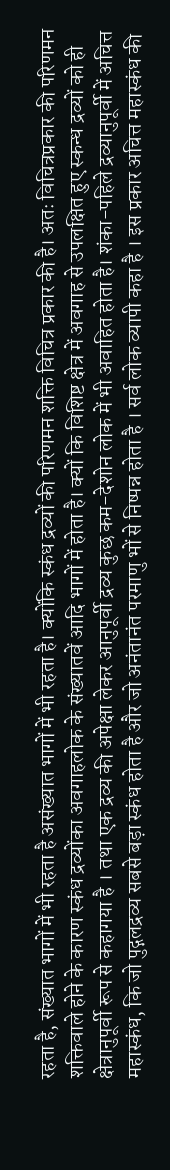रहता है, संख्यात भागों में भी रहता है असंख्यात भागों में भी रहता है। क्योंकि स्कंध द्रव्यों की परिणमन शक्ति विचित्र प्रकार की है। अतः विचित्रप्रकार की परिणमन शक्तिवाले होने के कारण स्कंध द्रव्योंका अवगाहलोक के संख्यातवें आदि भागों में होता है। क्यों कि विशिष्ट क्षेत्र में अवगाह से उपलक्षित हुए स्कन्ध द्रव्यों को ही क्षेत्रानुपूर्वी रूप से कहागया है । तथा एक द्रव्य की अपेक्षा लेकर आनुपूर्वी द्रव्य कुछ कम-देशोन लोक में भी अवाहित होता है। शंका-पहिले द्रव्यानुपूर्वी में अचित्त महास्कंध, कि जो पुद्गलद्रव्य सबसे बड़ा स्कंध होता है और जो अनंतानंत परमाणु भों से निष्पन्न होता है । सर्व लोक व्यापी कहा है । इस प्रकार अचित्त महास्कंध की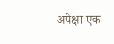अपेक्षा एक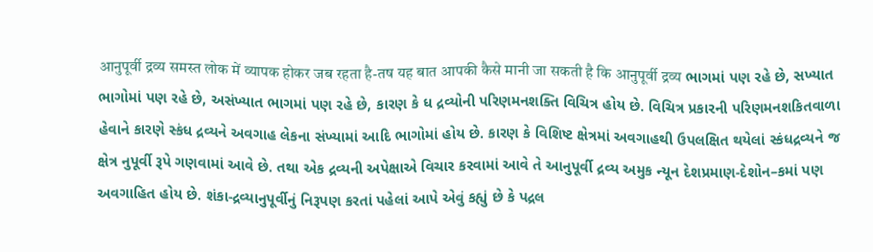आनुपूर्वी द्रव्य समस्त लोक में व्यापक होकर जब रहता है-तष यह बात आपकी कैसे मानी जा सकती है कि आनुपूर्वी द्रव्य ભાગમાં પણ રહે છે, સખ્યાત ભાગોમાં પણ રહે છે, અસંખ્યાત ભાગમાં પણ રહે છે, કારણ કે ધ દ્રવ્યોની પરિણમનશક્તિ વિચિત્ર હોય છે. વિચિત્ર પ્રકારની પરિણમનશકિતવાળા હેવાને કારણે સ્કંધ દ્રવ્યને અવગાહ લેકના સંખ્યામાં આદિ ભાગોમાં હોય છે. કારણ કે વિશિષ્ટ ક્ષેત્રમાં અવગાહથી ઉપલક્ષિત થયેલાં સ્કંધદ્રવ્યને જ ક્ષેત્ર નુપૂર્વી રૂપે ગણવામાં આવે છે. તથા એક દ્રવ્યની અપેક્ષાએ વિચાર કરવામાં આવે તે આનુપૂર્વી દ્રવ્ય અમુક ન્યૂન દેશપ્રમાણ-દેશોન–કમાં પણ અવગાહિત હોય છે. શંકા-દ્રવ્યાનુપૂર્વીનું નિરૂપણ કરતાં પહેલાં આપે એવું કહ્યું છે કે પદ્રલ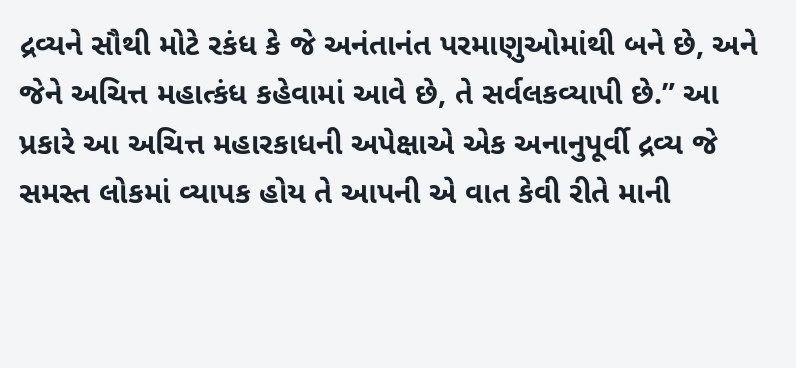દ્રવ્યને સૌથી મોટે રકંધ કે જે અનંતાનંત પરમાણુઓમાંથી બને છે, અને જેને અચિત્ત મહાત્કંધ કહેવામાં આવે છે, તે સર્વલકવ્યાપી છે.” આ પ્રકારે આ અચિત્ત મહારકાધની અપેક્ષાએ એક અનાનુપૂર્વી દ્રવ્ય જે સમસ્ત લોકમાં વ્યાપક હોય તે આપની એ વાત કેવી રીતે માની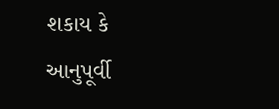શકાય કે આનુપૂર્વી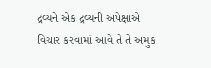દ્રવ્યને એક દ્રવ્યની અપેક્ષાએ વિચાર કરવામાં આવે તે તે અમુક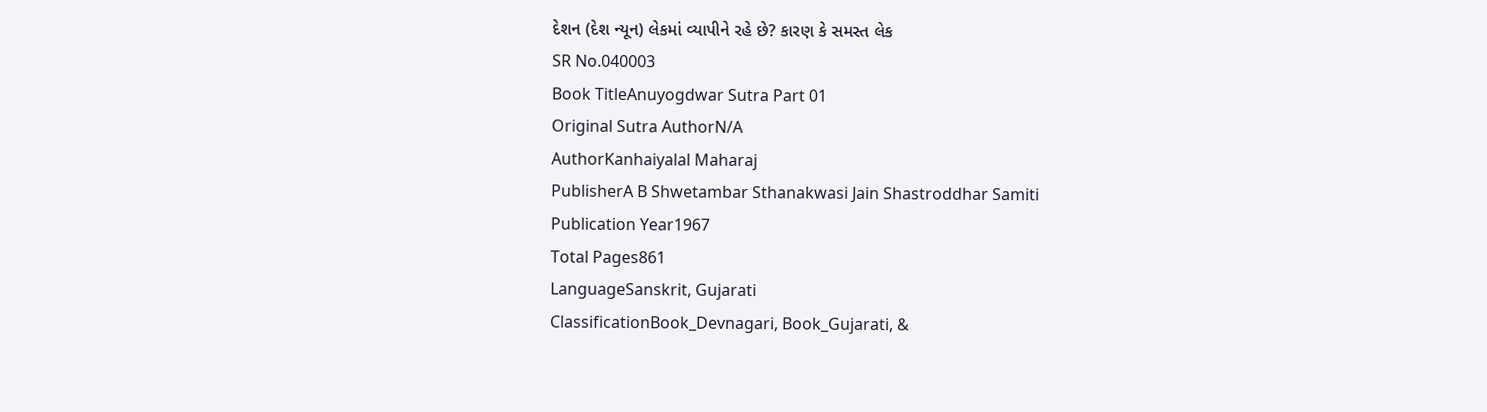દેશન (દેશ ન્યૂન) લેકમાં વ્યાપીને રહે છે? કારણ કે સમસ્ત લેક
SR No.040003
Book TitleAnuyogdwar Sutra Part 01
Original Sutra AuthorN/A
AuthorKanhaiyalal Maharaj
PublisherA B Shwetambar Sthanakwasi Jain Shastroddhar Samiti
Publication Year1967
Total Pages861
LanguageSanskrit, Gujarati
ClassificationBook_Devnagari, Book_Gujarati, &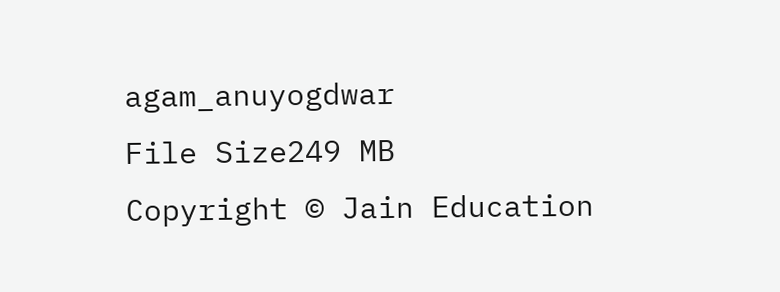agam_anuyogdwar
File Size249 MB
Copyright © Jain Education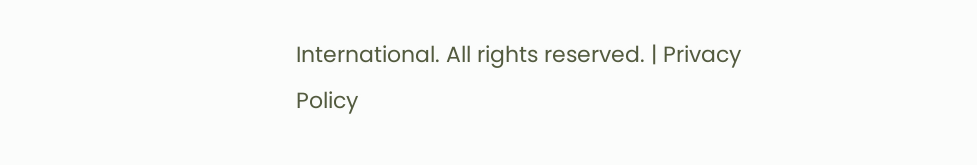International. All rights reserved. | Privacy Policy